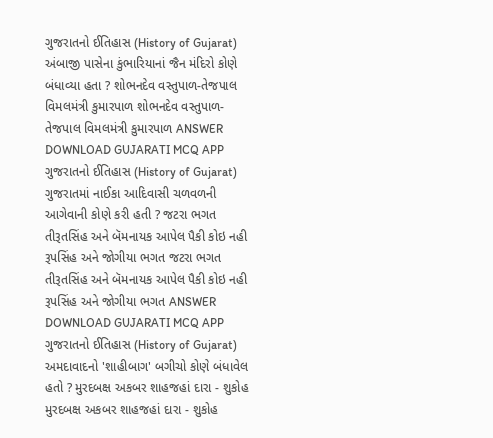ગુજરાતનો ઈતિહાસ (History of Gujarat) અંબાજી પાસેના કુંભારિયાનાં જૈન મંદિરો કોણે બંધાવ્યા હતા ? શોભનદેવ વસ્તુપાળ-તેજપાલ વિમલમંત્રી કુમારપાળ શોભનદેવ વસ્તુપાળ-તેજપાલ વિમલમંત્રી કુમારપાળ ANSWER DOWNLOAD GUJARATI MCQ APP
ગુજરાતનો ઈતિહાસ (History of Gujarat) ગુજરાતમાં નાઈકા આદિવાસી ચળવળની આગેવાની કોણે કરી હતી ? જટરા ભગત તીરૂતસિંહ અને બૅમનાયક આપેલ પૈકી કોઇ નહી રૂપસિંહ અને જોગીયા ભગત જટરા ભગત તીરૂતસિંહ અને બૅમનાયક આપેલ પૈકી કોઇ નહી રૂપસિંહ અને જોગીયા ભગત ANSWER DOWNLOAD GUJARATI MCQ APP
ગુજરાતનો ઈતિહાસ (History of Gujarat) અમદાવાદનો 'શાહીબાગ' બગીચો કોણે બંધાવેલ હતો ? મુરદબક્ષ અકબર શાહજહાં દારા - શુકોહ મુરદબક્ષ અકબર શાહજહાં દારા - શુકોહ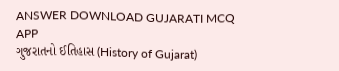ANSWER DOWNLOAD GUJARATI MCQ APP
ગુજરાતનો ઈતિહાસ (History of Gujarat)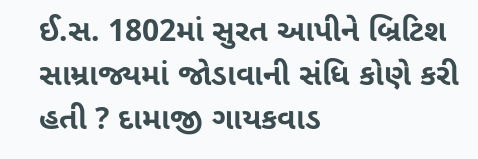ઈ.સ. 1802માં સુરત આપીને બ્રિટિશ સામ્રાજ્યમાં જોડાવાની સંધિ કોણે કરી હતી ? દામાજી ગાયકવાડ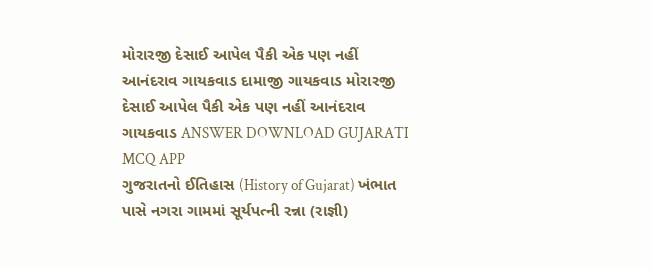મોરારજી દેસાઈ આપેલ પૈકી એક પણ નહીં આનંદરાવ ગાયકવાડ દામાજી ગાયકવાડ મોરારજી દેસાઈ આપેલ પૈકી એક પણ નહીં આનંદરાવ ગાયકવાડ ANSWER DOWNLOAD GUJARATI MCQ APP
ગુજરાતનો ઈતિહાસ (History of Gujarat) ખંભાત પાસે નગરા ગામમાં સૂર્યપત્ની રન્ના (રાજ્ઞી)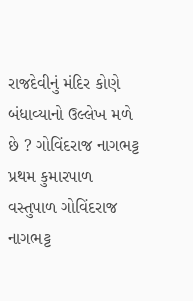રાજદેવીનું મંદિર કોણે બંધાવ્યાનો ઉલ્લેખ મળે છે ? ગોવિંદરાજ નાગભટ્ટ પ્રથમ કુમારપાળ વસ્તુપાળ ગોવિંદરાજ નાગભટ્ટ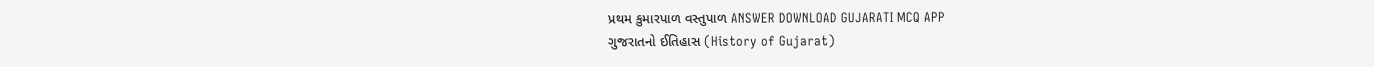પ્રથમ કુમારપાળ વસ્તુપાળ ANSWER DOWNLOAD GUJARATI MCQ APP
ગુજરાતનો ઈતિહાસ (History of Gujarat)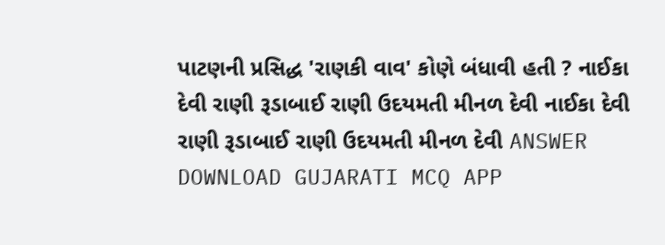પાટણની પ્રસિદ્ધ 'રાણકી વાવ' કોણે બંધાવી હતી ? નાઈકા દેવી રાણી રૂડાબાઈ રાણી ઉદયમતી મીનળ દેવી નાઈકા દેવી રાણી રૂડાબાઈ રાણી ઉદયમતી મીનળ દેવી ANSWER DOWNLOAD GUJARATI MCQ APP